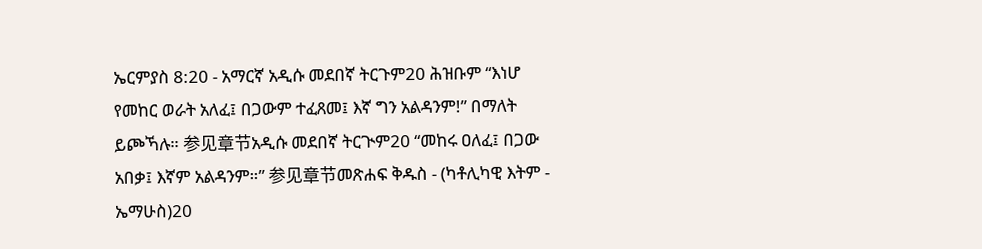ኤርምያስ 8:20 - አማርኛ አዲሱ መደበኛ ትርጉም20 ሕዝቡም “እነሆ የመከር ወራት አለፈ፤ በጋውም ተፈጸመ፤ እኛ ግን አልዳንም!” በማለት ይጮኻሉ። 参见章节አዲሱ መደበኛ ትርጒም20 “መከሩ ዐለፈ፤ በጋው አበቃ፤ እኛም አልዳንም።” 参见章节መጽሐፍ ቅዱስ - (ካቶሊካዊ እትም - ኤማሁስ)20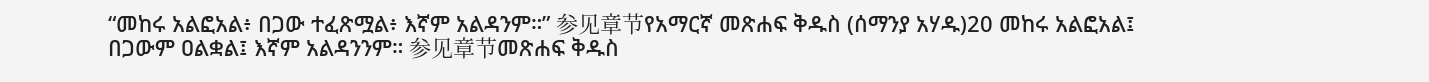“መከሩ አልፎአል፥ በጋው ተፈጽሟል፥ እኛም አልዳንም።” 参见章节የአማርኛ መጽሐፍ ቅዱስ (ሰማንያ አሃዱ)20 መከሩ አልፎአል፤ በጋውም ዐልቋል፤ እኛም አልዳንንም። 参见章节መጽሐፍ ቅዱስ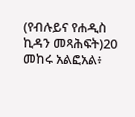(የብሉይና የሐዲስ ኪዳን መጻሕፍት)20 መከሩ አልፎአል፥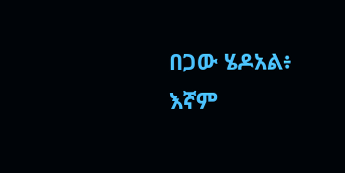በጋው ሄዶአል፥ እኛም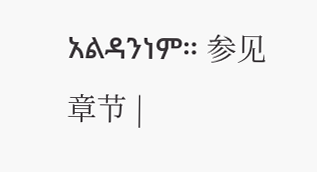አልዳንነም። 参见章节 |